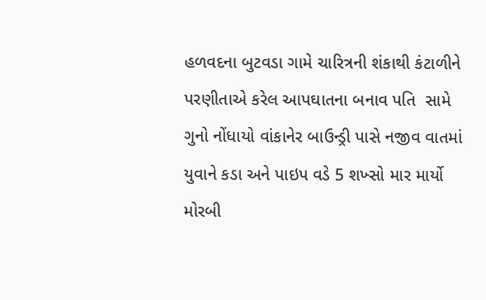હળવદના બુટવડા ગામે ચારિત્રની શંકાથી કંટાળીને પરણીતાએ કરેલ આપઘાતના બનાવ પતિ  સામે ગુનો નોંધાયો વાંકાનેર બાઉન્ડ્રી પાસે નજીવ વાતમાં યુવાને કડા અને પાઇપ વડે 5 શખ્સો માર માર્યો મોરબી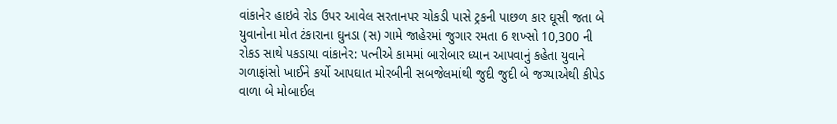વાંકાનેર હાઇવે રોડ ઉપર આવેલ સરતાનપર ચોકડી પાસે ટ્રકની પાછળ કાર ઘૂસી જતા બે યુવાનોના મોત ટંકારાના ઘુનડા (સ) ગામે જાહેરમાં જુગાર રમતા 6 શખ્સો 10,300 ની રોકડ સાથે પકડાયા વાંકાનેર: પત્નીએ કામમાં બારોબાર ધ્યાન આપવાનું કહેતા યુવાને ગળાફાંસો ખાઈને કર્યો આપઘાત મોરબીની સબજેલમાંથી જુદી જુદી બે જગ્યાએથી કીપેડ વાળા બે મોબાઈલ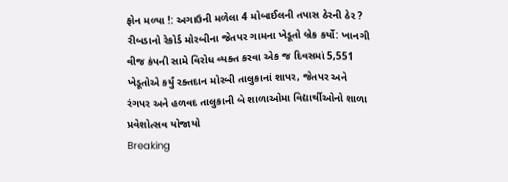ફોન મળ્યા !: અગાઉની મળેલા 4 મોબાઈલની તપાસ ઠેરની ઠેર ? રીબડાનો રેકોર્ડ મોરબીના જેતપર ગામના ખેડૂતો બ્રેક કર્યો: ખાનગી વીજ કંપની સામે વિરોધ વ્યક્ત કરવા એક જ દિવસમાં 5,551 ખેડૂતોએ કર્યું રક્તદાન મોરબી તાલુકાનાં શાપર, જેતપર અને રંગપર અને હળવદ તાલુકાની બે શાળાઓમા વિદ્યાર્થીઓનો શાળા પ્રવેશોત્સવ યોજાયો
Breaking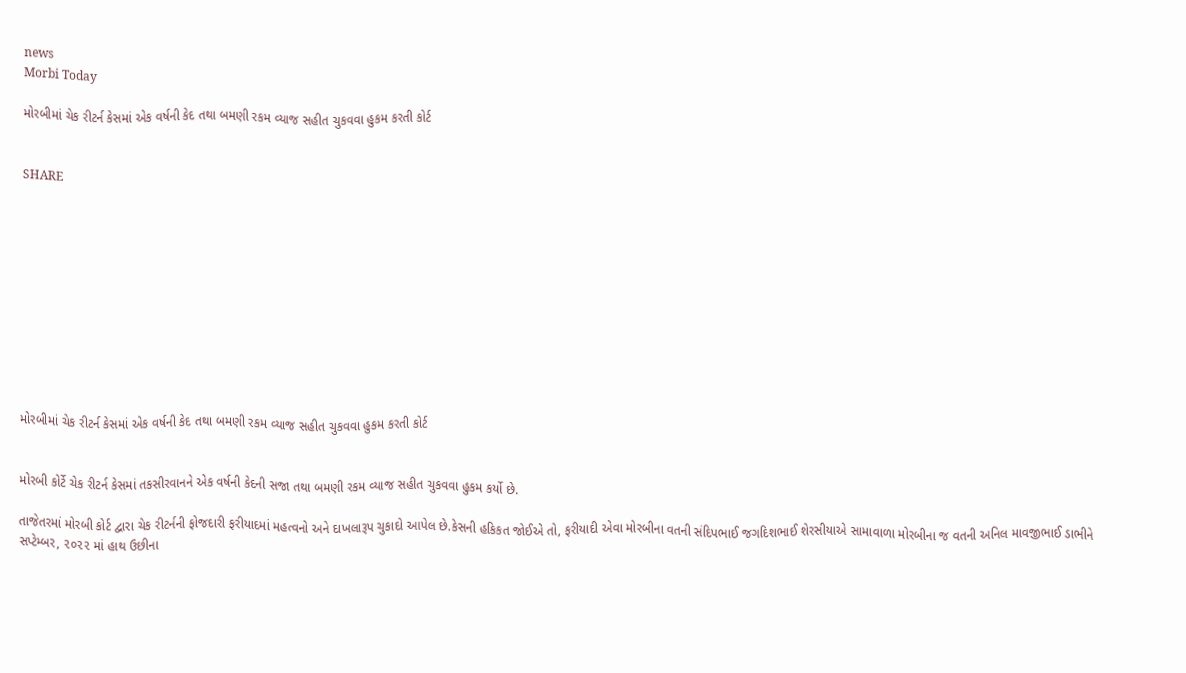news
Morbi Today

મોરબીમાં ચેક રીટર્ન કેસમાં એક વર્ષની કેદ તથા બમણી રકમ વ્યાજ સહીત ચુકવવા હુકમ કરતી કોર્ટ


SHARE











મોરબીમાં ચેક રીટર્ન કેસમાં એક વર્ષની કેદ તથા બમણી રકમ વ્યાજ સહીત ચુકવવા હુકમ કરતી કોર્ટ


મોરબી કોર્ટે ચેક રીટર્ન કેસમાં તકસીરવાનને એક વર્ષની કેદની સજા તથા બમણી રકમ વ્યાજ સહીત ચુકવવા હુકમ કર્યો છે.

તાજેતરમાં મોરબી કોર્ટ દ્વારા ચેક રીટર્નની ફોજદારી ફરીયાદમાં મહત્વનો અને દાખલારૂપ ચુકાદો આપેલ છે.કેસની હકિકત જોઈએ તો, ફરીયાદી એવા મોરબીના વતની સંદિપભાઈ જગદિશભાઈ શેરસીયાએ સામાવાળા મોરબીના જ વતની અનિલ માવજીભાઈ ડાભીને સપ્ટેમ્બર, ૨૦૨૨ માં હાથ ઉછીના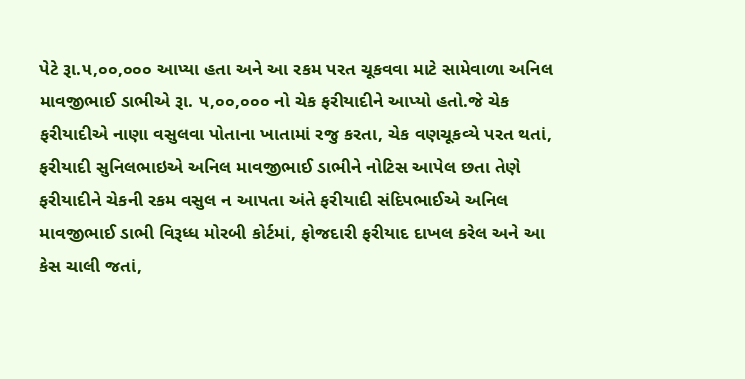પેટે રૂા.૫,૦૦,૦૦૦ આપ્યા હતા અને આ રકમ પરત ચૂકવવા માટે સામેવાળા અનિલ માવજીભાઈ ડાભીએ રૂા. ૫,૦૦,૦૦૦ નો ચેક ફરીયાદીને આપ્યો હતો.જે ચેક ફરીયાદીએ નાણા વસુલવા પોતાના ખાતામાં રજુ કરતા, ચેક વણચૂકવ્યે પરત થતાં, ફરીયાદી સુનિલભાઇએ અનિલ માવજીભાઈ ડાભીને નોટિસ આપેલ છતા તેણે ફરીયાદીને ચેકની રકમ વસુલ ન આપતા અંતે ફરીયાદી સંદિપભાઈએ અનિલ માવજીભાઈ ડાભી વિરૂધ્ધ મોરબી કોર્ટમાં, ફોજદારી ફરીયાદ દાખલ કરેલ અને આ કેસ ચાલી જતાં,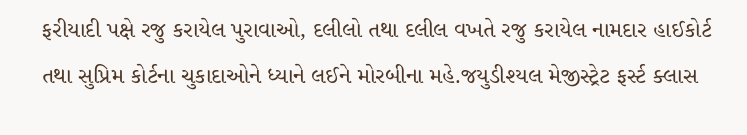ફરીયાદી પક્ષે રજુ કરાયેલ પુરાવાઓ, દલીલો તથા દલીલ વખતે રજુ કરાયેલ નામદાર હાઈકોર્ટ તથા સુપ્રિમ કોર્ટના ચુકાદાઓને ધ્યાને લઈને મોરબીના મહે.જયુડીશ્યલ મેજીસ્ટ્રેટ ફર્સ્ટ ક્લાસ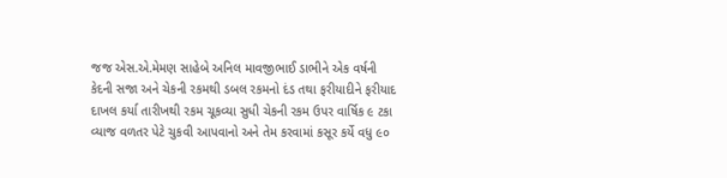જજ એસ.એ.મેમણ સાહેબે અનિલ માવજીભાઈ ડાભીને એક વર્ષની કેદની સજા અને ચેકની રકમથી ડબલ રકમનો દંડ તથા ફરીયાદીને ફરીયાદ દાખલ કર્યા તારીખથી રકમ ચૂકવ્યા સુધી ચેકની રકમ ઉપર વાર્ષિક ૯ ટકા વ્યાજ વળતર પેટે ચુકવી આપવાનો અને તેમ કરવામાં કસૂર કર્યે વધુ ૯૦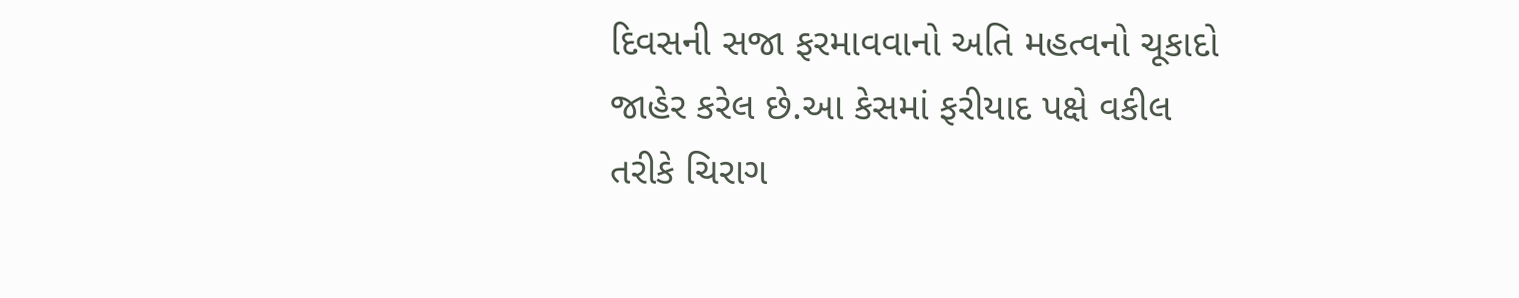દિવસની સજા ફરમાવવાનો અતિ મહત્વનો ચૂકાદો જાહેર કરેલ છે.આ કેસમાં ફરીયાદ પક્ષે વકીલ તરીકે ચિરાગ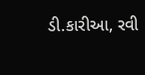ડી.કારીઆ, રવી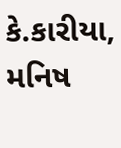કે.કારીયા, મનિષ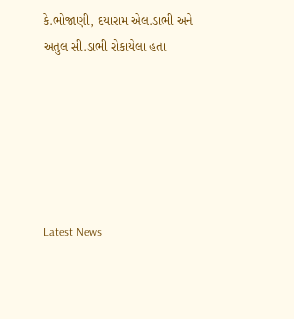કે.ભોજાણી, દયારામ એલ.ડાભી અને અતુલ સી.ડાભી રોકાયેલા હતા






Latest News